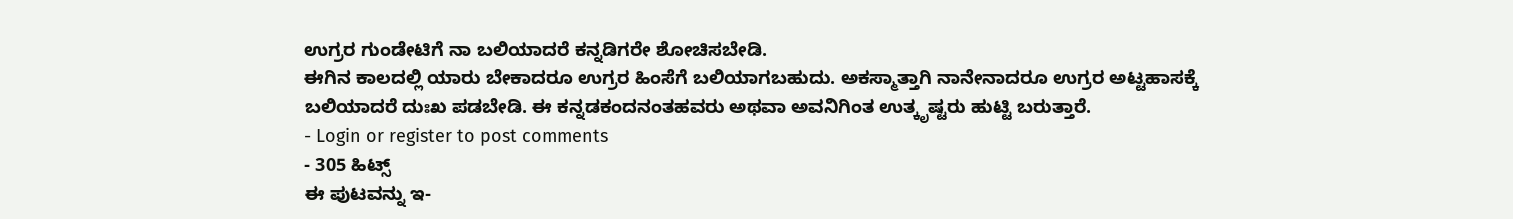ಉಗ್ರರ ಗುಂಡೇಟಿಗೆ ನಾ ಬಲಿಯಾದರೆ ಕನ್ನಡಿಗರೇ ಶೋಚಿಸಬೇಡಿ.
ಈಗಿನ ಕಾಲದಲ್ಲಿ ಯಾರು ಬೇಕಾದರೂ ಉಗ್ರರ ಹಿಂಸೆಗೆ ಬಲಿಯಾಗಬಹುದು. ಅಕಸ್ಮಾತ್ತಾಗಿ ನಾನೇನಾದರೂ ಉಗ್ರರ ಅಟ್ಟಹಾಸಕ್ಕೆ ಬಲಿಯಾದರೆ ದುಃಖ ಪಡಬೇಡಿ. ಈ ಕನ್ನಡಕಂದನಂತಹವರು ಅಥವಾ ಅವನಿಗಿಂತ ಉತ್ಕೃಷ್ಟರು ಹುಟ್ಟಿ ಬರುತ್ತಾರೆ.
- Login or register to post comments
- 305 ಹಿಟ್ಸ್
ಈ ಪುಟವನ್ನು ಇ-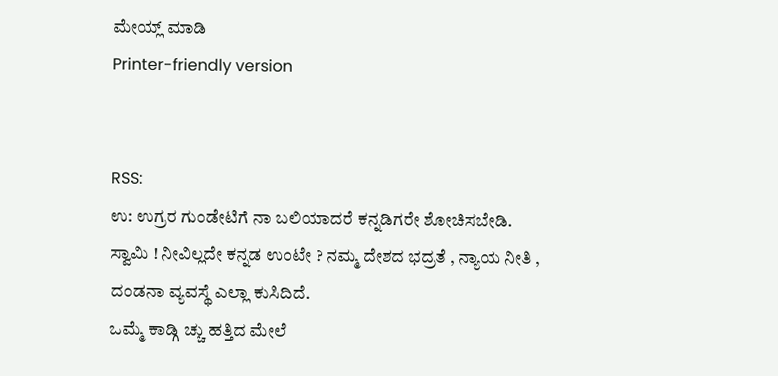ಮೇಯ್ಲ್ ಮಾಡಿ
Printer-friendly version


RSS:
ಉ: ಉಗ್ರರ ಗುಂಡೇಟಿಗೆ ನಾ ಬಲಿಯಾದರೆ ಕನ್ನಡಿಗರೇ ಶೋಚಿಸಬೇಡಿ.
ಸ್ವಾಮಿ ! ನೀವಿಲ್ಲದೇ ಕನ್ನಡ ಉಂಟೇ ? ನಮ್ಮ ದೇಶದ ಭದ್ರತೆ , ನ್ಯಾಯ ನೀತಿ , ದಂಡನಾ ವ್ಯವಸ್ಥೆ ಎಲ್ಲಾ ಕುಸಿದಿದೆ.
ಒಮ್ಮೆ ಕಾಡ್ಗಿ ಚ್ಚು ಹತ್ತಿದ ಮೇಲೆ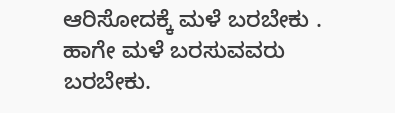ಆರಿಸೋದಕ್ಕೆ ಮಳೆ ಬರಬೇಕು .
ಹಾಗೇ ಮಳೆ ಬರಸುವವರು ಬರಬೇಕು.